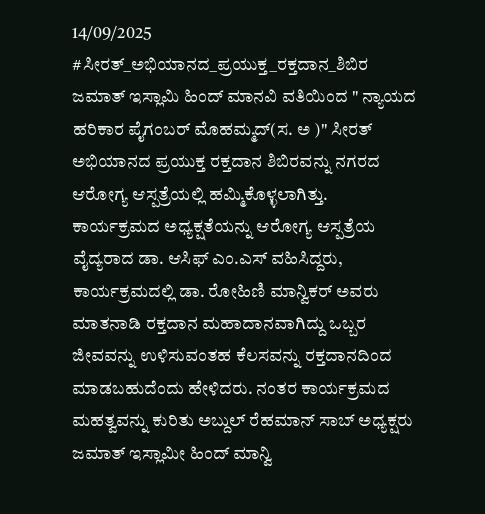14/09/2025
#ಸೀರತ್_ಅಭಿಯಾನದ_ಪ್ರಯುಕ್ತ_ರಕ್ತದಾನ_ಶಿಬಿರ
ಜಮಾತ್ ಇಸ್ಲಾಮಿ ಹಿಂದ್ ಮಾನವಿ ವತಿಯಿಂದ " ನ್ಯಾಯದ ಹರಿಕಾರ ಪೈಗಂಬರ್ ಮೊಹಮ್ಮದ್(ಸ. ಅ )" ಸೀರತ್ ಅಭಿಯಾನದ ಪ್ರಯುಕ್ತ ರಕ್ತದಾನ ಶಿಬಿರವನ್ನು ನಗರದ ಆರೋಗ್ಯ ಆಸ್ಪತ್ರೆಯಲ್ಲಿ ಹಮ್ಮಿಕೊಳ್ಳಲಾಗಿತ್ತು. ಕಾರ್ಯಕ್ರಮದ ಅಧ್ಯಕ್ಷತೆಯನ್ನು ಆರೋಗ್ಯ ಆಸ್ಪತ್ರೆಯ ವೈದ್ಯರಾದ ಡಾ. ಆಸಿಫ್ ಎಂ.ಎಸ್ ವಹಿಸಿದ್ದರು, ಕಾರ್ಯಕ್ರಮದಲ್ಲಿ ಡಾ. ರೋಹಿಣಿ ಮಾನ್ವಿಕರ್ ಅವರು ಮಾತನಾಡಿ ರಕ್ತದಾನ ಮಹಾದಾನವಾಗಿದ್ದು ಒಬ್ಬರ ಜೀವವನ್ನು ಉಳಿಸುವಂತಹ ಕೆಲಸವನ್ನು ರಕ್ತದಾನದಿಂದ ಮಾಡಬಹುದೆಂದು ಹೇಳಿದರು. ನಂತರ ಕಾರ್ಯಕ್ರಮದ ಮಹತ್ವವನ್ನು ಕುರಿತು ಅಬ್ದುಲ್ ರೆಹಮಾನ್ ಸಾಬ್ ಅಧ್ಯಕ್ಷರು ಜಮಾತ್ ಇಸ್ಲಾಮೀ ಹಿಂದ್ ಮಾನ್ವಿ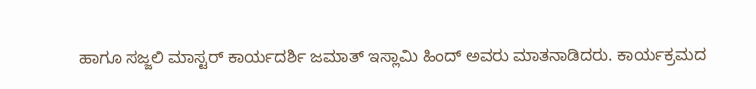ಹಾಗೂ ಸಜ್ಜಲಿ ಮಾಸ್ಟರ್ ಕಾರ್ಯದರ್ಶಿ ಜಮಾತ್ ಇಸ್ಲಾಮಿ ಹಿಂದ್ ಅವರು ಮಾತನಾಡಿದರು. ಕಾರ್ಯಕ್ರಮದ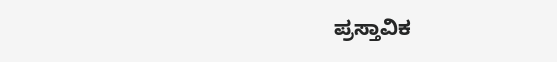ಪ್ರಸ್ತಾವಿಕ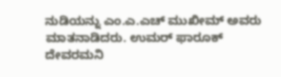ನುಡಿಯನ್ನು ಎಂ.ಎ.ಎಚ್ ಮುಖೀಮ್ ಅವರು ಮಾತನಾಡಿದರು. ಉಮರ್ ಫಾರೂಕ್ ದೇವರಮನಿ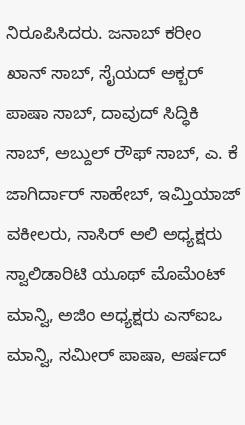ನಿರೂಪಿಸಿದರು. ಜನಾಬ್ ಕರೀಂ ಖಾನ್ ಸಾಬ್, ಸೈಯದ್ ಅಕ್ಬರ್ ಪಾಷಾ ಸಾಬ್, ದಾವುದ್ ಸಿದ್ಧಿಕಿ ಸಾಬ್, ಅಬ್ದುಲ್ ರೌಫ್ ಸಾಬ್, ಎ. ಕೆ ಜಾಗಿರ್ದಾರ್ ಸಾಹೇಬ್, ಇಮ್ತಿಯಾಜ್ ವಕೀಲರು, ನಾಸಿರ್ ಅಲಿ ಅಧ್ಯಕ್ಷರು ಸ್ವಾಲಿಡಾರಿಟಿ ಯೂಥ್ ಮೊಮೆಂಟ್ ಮಾನ್ವಿ, ಅಜಿಂ ಅಧ್ಯಕ್ಷರು ಎಸ್ಐಒ ಮಾನ್ವಿ, ಸಮೀರ್ ಪಾಷಾ, ಆರ್ಷದ್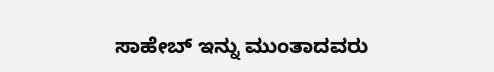ಸಾಹೇಬ್ ಇನ್ನು ಮುಂತಾದವರು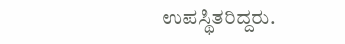ಉಪಸ್ಥಿತರಿದ್ದರು.